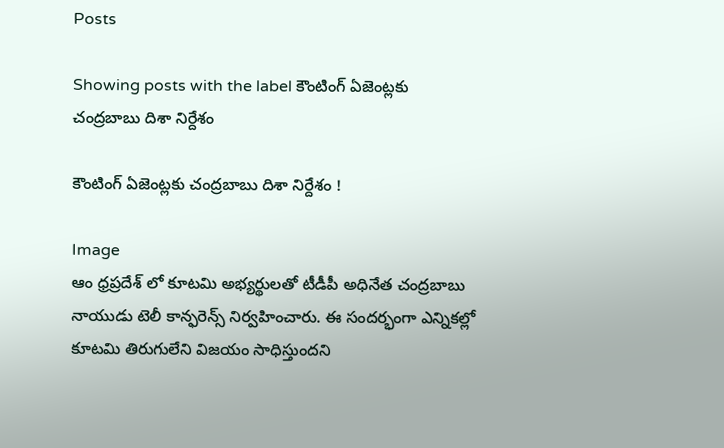Posts

Showing posts with the label కౌంటింగ్ ఏజెంట్లకు చంద్రబాబు దిశా నిర్దేశం

కౌంటింగ్ ఏజెంట్లకు చంద్రబాబు దిశా నిర్దేశం !

Image
ఆం ధ్రప్రదేశ్ లో కూటమి అభ్యర్థులతో టీడీపీ అధినేత చంద్రబాబు నాయుడు టెలీ కాన్ఫరెన్స్ నిర్వహించారు. ఈ సందర్భంగా ఎన్నికల్లో కూటమి తిరుగులేని విజయం సాధిస్తుందని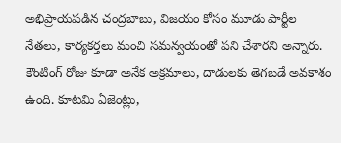అభిప్రాయపడిన చంద్రబాబు, విజయం కోసం మూడు పార్టీల నేతలు, కార్యకర్తలు మంచి సమన్వయంతో పని చేశారని అన్నారు. కౌంటింగ్ రోజు కూడా అనేక అక్రమాలు, దాడులకు తెగబడే అవకాశం ఉంది. కూటమి ఏజెంట్లు,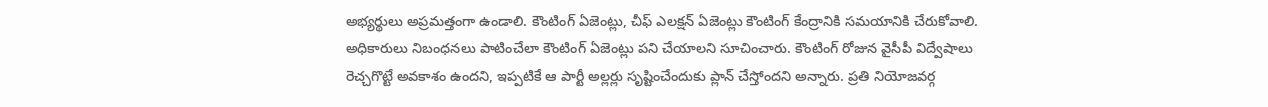అభ్యర్థులు అప్రమత్తంగా ఉండాలి. కౌంటింగ్ ఏజెంట్లు, చీఫ్ ఎలక్షన్ ఏజెంట్లు కౌంటింగ్ కేంద్రానికి సమయానికి చేరుకోవాలి. అధికారులు నిబంధనలు పాటించేలా కౌంటింగ్ ఏజెంట్లు పని చేయాలని సూచించారు. కౌంటింగ్ రోజున వైసీపీ విద్వేషాలు రెచ్చగొట్టే అవకాశం ఉందని, ఇప్పటికే ఆ పార్టీ అల్లర్లు సృష్టించేందుకు ప్లాన్ చేస్తోందని అన్నారు. ప్రతి నియోజవర్గ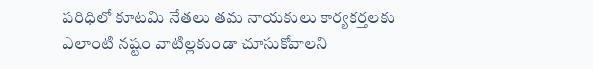పరిధిలో కూటమి నేతలు తమ నాయకులు కార్యకర్తలకు ఎలాంటి నష్టం వాటిల్లకుండా చూసుకోవాలని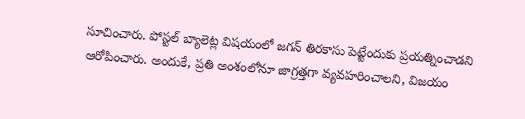సూచించారు. పోస్టల్ బ్యాలెట్ల విషయంలో జగన్ తిరకాసు పెట్టేందుకు ప్రయత్నించాడని ఆరోపించారు. అందుకే, ప్రతి అంశంలోనూ జాగ్రత్తగా వ్యవహరించాలని, విజయం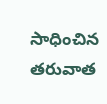సాధించిన తరువాత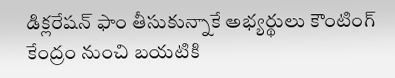డిక్లరేషన్ ఫాం తీసుకున్నాకే అభ్యర్థులు కౌంటింగ్ కేంద్రం నుంచి బయటికి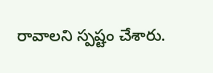రావాలని స్పష్టం చేశారు.